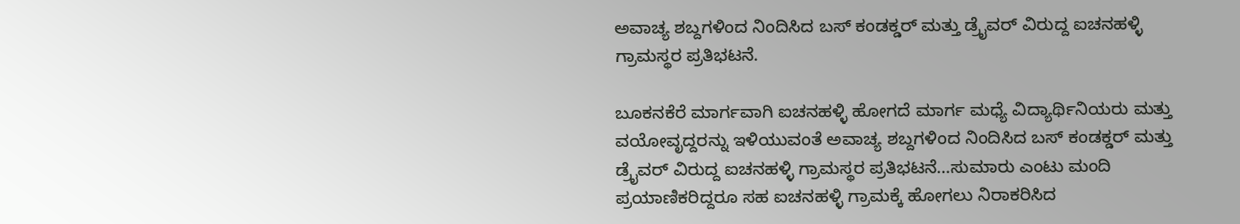ಅವಾಚ್ಯ ಶಬ್ದಗಳಿಂದ ನಿಂದಿಸಿದ ಬಸ್ ಕಂಡಕ್ಡರ್ ಮತ್ತು ಡ್ರೈವರ್ ವಿರುದ್ದ ಐಚನಹಳ್ಳಿ ಗ್ರಾಮಸ್ಥರ ಪ್ರತಿಭಟನೆ.

ಬೂಕನಕೆರೆ ಮಾರ್ಗವಾಗಿ ಐಚನಹಳ್ಳಿ ಹೋಗದೆ ಮಾರ್ಗ ಮಧ್ಯೆ ವಿದ್ಯಾರ್ಥಿನಿಯರು ಮತ್ತು ವಯೋವೃದ್ದರನ್ನು ಇಳಿಯುವಂತೆ ಅವಾಚ್ಯ ಶಬ್ದಗಳಿಂದ ನಿಂದಿಸಿದ ಬಸ್ ಕಂಡಕ್ಡರ್ ಮತ್ತು ಡ್ರೈವರ್ ವಿರುದ್ದ ಐಚನಹಳ್ಳಿ ಗ್ರಾಮಸ್ಥರ ಪ್ರತಿಭಟನೆ…ಸುಮಾರು ಎಂಟು ಮಂದಿ ಪ್ರಯಾಣಿಕರಿದ್ದರೂ ಸಹ ಐಚನಹಳ್ಳಿ ಗ್ರಾಮಕ್ಕೆ ಹೋಗಲು ನಿರಾಕರಿಸಿದ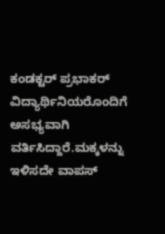ಕಂಡಕ್ಟರ್ ಪ್ರಭಾಕರ್ ವಿದ್ಯಾರ್ಥಿನಿಯರೊಂದಿಗೆ ಅಸಭ್ಯವಾಗಿ ವರ್ತಿಸಿದ್ದಾರೆ.ಮಕ್ಕಳನ್ನು ಇಳಿಸದೇ ವಾಪಸ್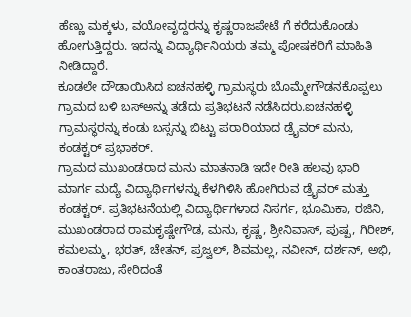ಹೆಣ್ಣು ಮಕ್ಕಳು, ವಯೋವೃದ್ದರನ್ನು ಕೃಷ್ಣರಾಜಪೇಟೆ ಗೆ ಕರೆದುಕೊಂಡು ಹೋಗುತ್ತಿದ್ದರು. ಇದನ್ನು ವಿದ್ಯಾರ್ಥಿನಿಯರು ತಮ್ಮ ಪೋಷಕರಿಗೆ ಮಾಹಿತಿ ನೀಡಿದ್ದಾರೆ.
ಕೂಡಲೇ ದೌಡಾಯಿಸಿದ ಐಚನಹಳ್ಳಿ ಗ್ರಾಮಸ್ಥರು ಬೊಮ್ಮೇಗೌಡನಕೊಪ್ಪಲು ಗ್ರಾಮದ ಬಳಿ ಬಸ್ಅನ್ನು ತಡೆದು ಪ್ರತಿಭಟನೆ ನಡೆಸಿದರು.ಐಚನಹಳ್ಳಿ ಗ್ರಾಮಸ್ಥರನ್ನು ಕಂಡು ಬಸ್ಸನ್ನು ಬಿಟ್ಟು ಪರಾರಿಯಾದ ಡ್ರೈವರ್ ಮನು, ಕಂಡಕ್ಟರ್ ಪ್ರಭಾಕರ್.
ಗ್ರಾಮದ ಮುಖಂಡರಾದ ಮನು ಮಾತನಾಡಿ ಇದೇ ರೀತಿ ಹಲವು ಭಾರಿ ಮಾರ್ಗ ಮದ್ಯೆ ವಿದ್ಯಾರ್ಥಿಗಳನ್ನು ಕೆಳಗಿಳಿಸಿ ಹೋಗಿರುವ ಡ್ರೈವರ್ ಮತ್ತು ಕಂಡಕ್ಟರ್. ಪ್ರತಿಭಟನೆಯಲ್ಲಿ ವಿದ್ಯಾರ್ಥಿಗಳಾದ ನಿಸರ್ಗ, ಭೂಮಿಕಾ, ರಜಿನಿ, ಮುಖಂಡರಾದ ರಾಮಕೃಷ್ಣೇಗೌಡ, ಮನು, ಕೃಷ್ಣ, ಶ್ರೀನಿವಾಸ್, ಪುಷ್ಪ, ಗಿರೀಶ್, ಕಮಲಮ್ಮ, ಭರತ್, ಚೇತನ್, ಪ್ರಜ್ವಲ್, ಶಿವಮಲ್ಲ, ನವೀನ್, ದರ್ಶನ್, ಅಭಿ, ಕಾಂತರಾಜು, ಸೇರಿದಂತೆ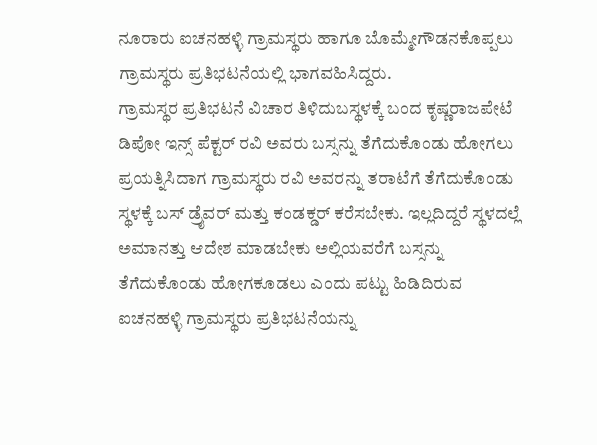ನೂರಾರು ಐಚನಹಳ್ಳಿ ಗ್ರಾಮಸ್ಥರು ಹಾಗೂ ಬೊಮ್ಮೇಗೌಡನಕೊಪ್ಪಲು ಗ್ರಾಮಸ್ಥರು ಪ್ರತಿಭಟನೆಯಲ್ಲಿ ಭಾಗವಹಿಸಿದ್ದರು.
ಗ್ರಾಮಸ್ಥರ ಪ್ರತಿಭಟನೆ ವಿಚಾರ ತಿಳಿದುಬಸ್ಥಳಕ್ಕೆ ಬಂದ ಕೃಷ್ಣರಾಜಪೇಟೆ ಡಿಪೋ ಇನ್ಸ್ ಪೆಕ್ಟರ್ ರವಿ ಅವರು ಬಸ್ಸನ್ನು ತೆಗೆದುಕೊಂಡು ಹೋಗಲು ಪ್ರಯತ್ನಿಸಿದಾಗ ಗ್ರಾಮಸ್ಥರು ರವಿ ಅವರನ್ನು ತರಾಟೆಗೆ ತೆಗೆದುಕೊಂಡು ಸ್ಥಳಕ್ಕೆ ಬಸ್ ಡ್ರೈವರ್ ಮತ್ತು ಕಂಡಕ್ಡರ್ ಕರೆಸಬೇಕು. ಇಲ್ಲದಿದ್ದರೆ ಸ್ಥಳದಲ್ಲೆ ಅಮಾನತ್ತು ಆದೇಶ ಮಾಡಬೇಕು ಅಲ್ಲಿಯವರೆಗೆ ಬಸ್ಸನ್ನು ತೆಗೆದುಕೊಂಡು ಹೋಗಕೂಡಲು ಎಂದು ಪಟ್ಟು ಹಿಡಿದಿರುವ ಐಚನಹಳ್ಳಿ ಗ್ರಾಮಸ್ಥರು ಪ್ರತಿಭಟನೆಯನ್ನು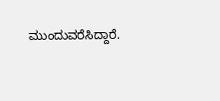ಮುಂದುವರೆಸಿದ್ದಾರೆ.